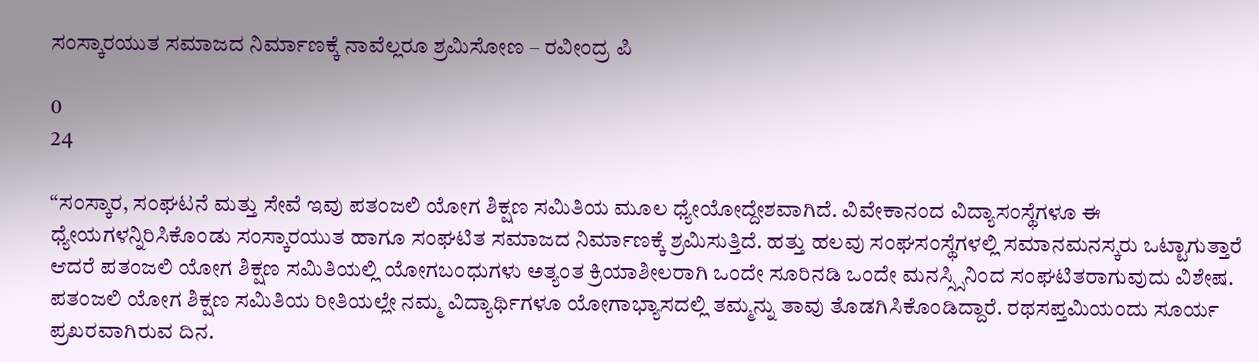ಸಂಸ್ಕಾರಯುತ ಸಮಾಜದ ನಿರ್ಮಾಣಕ್ಕೆ ನಾವೆಲ್ಲರೂ ಶ್ರಮಿಸೋಣ – ರವೀಂದ್ರ ಪಿ

0
24

“ಸಂಸ್ಕಾರ, ಸಂಘಟನೆ ಮತ್ತು ಸೇವೆ ಇವು ಪತಂಜಲಿ ಯೋಗ ಶಿಕ್ಷಣ ಸಮಿತಿಯ ಮೂಲ ಧ್ಯೇಯೋದ್ದೇಶವಾಗಿದೆ. ವಿವೇಕಾನಂದ ವಿದ್ಯಾಸಂಸ್ಥೆಗಳೂ ಈ ಧ್ಯೇಯಗಳನ್ನಿರಿಸಿಕೊಂಡು ಸಂಸ್ಕಾರಯುತ ಹಾಗೂ ಸಂಘಟಿತ ಸಮಾಜದ ನಿರ್ಮಾಣಕ್ಕೆ ಶ್ರಮಿಸುತ್ತಿದೆ. ಹತ್ತು ಹಲವು ಸಂಘಸಂಸ್ಥೆಗಳಲ್ಲಿ ಸಮಾನಮನಸ್ಕರು ಒಟ್ಟಾಗುತ್ತಾರೆ ಆದರೆ ಪತಂಜಲಿ ಯೋಗ ಶಿಕ್ಷಣ ಸಮಿತಿಯಲ್ಲಿ ಯೋಗಬಂಧುಗಳು ಅತ್ಯಂತ ಕ್ರಿಯಾಶೀಲರಾಗಿ ಒಂದೇ ಸೂರಿನಡಿ ಒಂದೇ ಮನಸ್ಸ್ಸಿನಿಂದ ಸಂಘಟಿತರಾಗುವುದು ವಿಶೇಷ. ಪತಂಜಲಿ ಯೋಗ ಶಿಕ್ಷಣ ಸಮಿತಿಯ ರೀತಿಯಲ್ಲೇ ನಮ್ಮ ವಿದ್ಯಾರ್ಥಿಗಳೂ ಯೋಗಾಭ್ಯಾಸದಲ್ಲಿ ತಮ್ಮನ್ನು ತಾವು ತೊಡಗಿಸಿಕೊಂಡಿದ್ದಾರೆ. ರಥಸಪ್ತಮಿಯಂದು ಸೂರ್ಯ ಪ್ರಖರವಾಗಿರುವ ದಿನ.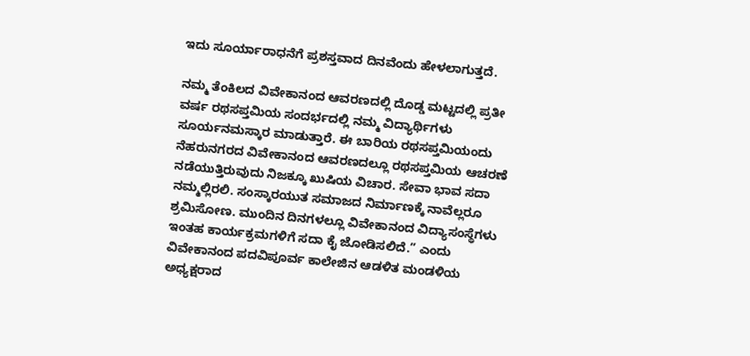ಇದು ಸೂರ್ಯಾರಾಧನೆಗೆ ಪ್ರಶಸ್ತವಾದ ದಿನವೆಂದು ಹೇಳಲಾಗುತ್ತದೆ.

ನಮ್ಮ ತೆಂಕಿಲದ ವಿವೇಕಾನಂದ ಆವರಣದಲ್ಲಿ ದೊಡ್ಡ ಮಟ್ಟದಲ್ಲಿ ಪ್ರತೀ ವರ್ಷ ರಥಸಪ್ತಮಿಯ ಸಂದರ್ಭದಲ್ಲಿ ನಮ್ಮ ವಿದ್ಯಾರ್ಥಿಗಳು ಸೂರ್ಯನಮಸ್ಕಾರ ಮಾಡುತ್ತಾರೆ. ಈ ಬಾರಿಯ ರಥಸಪ್ತಮಿಯಂದು ನೆಹರುನಗರದ ವಿವೇಕಾನಂದ ಆವರಣದಲ್ಲೂ ರಥಸಪ್ತಮಿಯ ಆಚರಣೆ ನಡೆಯುತ್ತಿರುವುದು ನಿಜಕ್ಕೂ ಖುಷಿಯ ವಿಚಾರ. ಸೇವಾ ಭಾವ ಸದಾ ನಮ್ಮಲ್ಲಿರಲಿ. ಸಂಸ್ಕಾರಯುತ ಸಮಾಜದ ನಿರ್ಮಾಣಕ್ಕೆ ನಾವೆಲ್ಲರೂ ಶ್ರಮಿಸೋಣ. ಮುಂದಿನ ದಿನಗಳಲ್ಲೂ ವಿವೇಕಾನಂದ ವಿದ್ಯಾಸಂಸ್ಥೆಗಳು ಇಂತಹ ಕಾರ್ಯಕ್ರಮಗಳಿಗೆ ಸದಾ ಕೈ ಜೋಡಿಸಲಿದೆ.” ಎಂದು ವಿವೇಕಾನಂದ ಪದವಿಪೂರ್ವ ಕಾಲೇಜಿನ ಆಡಳಿತ ಮಂಡಳಿಯ ಅಧ್ಯಕ್ಷರಾದ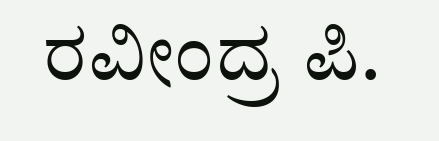ರವೀಂದ್ರ ಪಿ.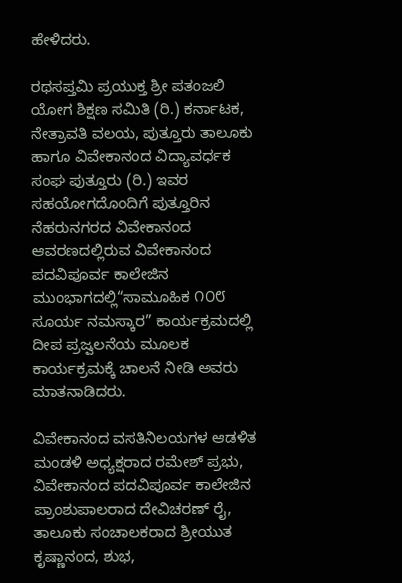ಹೇಳಿದರು.

ರಥಸಪ್ತಮಿ ಪ್ರಯುಕ್ತ ಶ್ರೀ ಪತಂಜಲಿ ಯೋಗ ಶಿಕ್ಷಣ ಸಮಿತಿ (ರಿ.) ಕರ್ನಾಟಕ, ನೇತ್ರಾವತಿ ವಲಯ, ಪುತ್ತೂರು ತಾಲೂಕು ಹಾಗೂ ವಿವೇಕಾನಂದ ವಿದ್ಯಾವರ್ಧಕ ಸಂಘ ಪುತ್ತೂರು (ರಿ.) ಇವರ ಸಹಯೋಗದೊಂದಿಗೆ ಪುತ್ತೂರಿನ ನೆಹರುನಗರದ ವಿವೇಕಾನಂದ ಆವರಣದಲ್ಲಿರುವ ವಿವೇಕಾನಂದ ಪದವಿಪೂರ್ವ ಕಾಲೇಜಿನ ಮುಂಭಾಗದಲ್ಲಿ“ಸಾಮೂಹಿಕ ೧೦೮ ಸೂರ್ಯ ನಮಸ್ಕಾರ” ಕಾರ್ಯಕ್ರಮದಲ್ಲಿ ದೀಪ ಪ್ರಜ್ವಲನೆಯ ಮೂಲಕ ಕಾರ್ಯಕ್ರಮಕ್ಕೆ ಚಾಲನೆ ನೀಡಿ ಅವರು ಮಾತನಾಡಿದರು.

ವಿವೇಕಾನಂದ ವಸತಿನಿಲಯಗಳ ಆಡಳಿತ ಮಂಡಳಿ ಅಧ್ಯಕ್ಷರಾದ ರಮೇಶ್ ಪ್ರಭು, ವಿವೇಕಾನಂದ ಪದವಿಪೂರ್ವ ಕಾಲೇಜಿನ ಪ್ರಾಂಶುಪಾಲರಾದ ದೇವಿಚರಣ್ ರೈ, ತಾಲೂಕು ಸಂಚಾಲಕರಾದ ಶ್ರೀಯುತ ಕೃಷ್ಣಾನಂದ, ಶುಭ,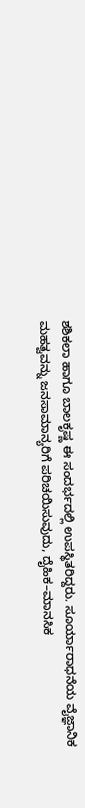ಶಶಿಕಲಾ ಹಾಗೂ ಬಾಲಕೃಷ್ಣ ಈ ಸಂದರ್ಭದಲ್ಲಿ ಉಪಸ್ಥಿತರಿದ್ದರು. ಸೂರ್ಯಾರಾಧನೆಯ ವೈಜ್ಞಾನಿಕ ಮಹತ್ವವನ್ನು ಜನಸಾಮಾನ್ಯರಿಗೆ ಪರಿಚಯಿಸುವುದು, ದೈಹಿಕ–ಮಾನಸಿಕ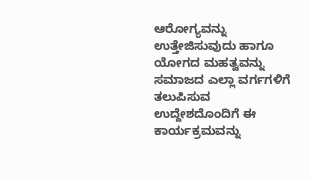ಆರೋಗ್ಯವನ್ನು ಉತ್ತೇಜಿಸುವುದು ಹಾಗೂ ಯೋಗದ ಮಹತ್ವವನ್ನು ಸಮಾಜದ ಎಲ್ಲಾ ವರ್ಗಗಳಿಗೆ ತಲುಪಿಸುವ ಉದ್ದೇಶದೊಂದಿಗೆ ಈ ಕಾರ್ಯಕ್ರಮವನ್ನು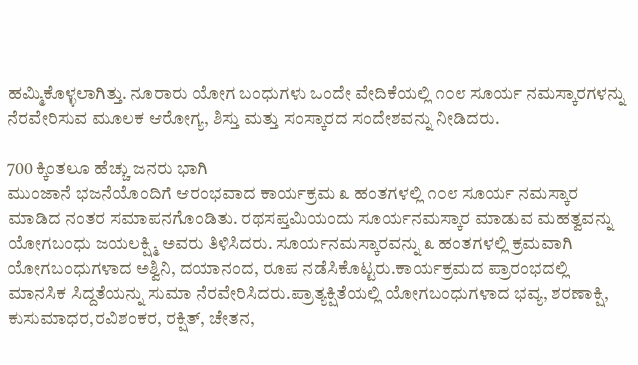ಹಮ್ಮಿಕೊಳ್ಳಲಾಗಿತ್ತು. ನೂರಾರು ಯೋಗ ಬಂಧುಗಳು ಒಂದೇ ವೇದಿಕೆಯಲ್ಲಿ ೧೦೮ ಸೂರ್ಯ ನಮಸ್ಕಾರಗಳನ್ನು ನೆರವೇರಿಸುವ ಮೂಲಕ ಆರೋಗ್ಯ, ಶಿಸ್ತು ಮತ್ತು ಸಂಸ್ಕಾರದ ಸಂದೇಶವನ್ನು ನೀಡಿದರು.

700 ಕ್ಕಿಂತಲೂ ಹೆಚ್ಚು ಜನರು ಭಾಗಿ
ಮುಂಜಾನೆ ಭಜನೆಯೊಂದಿಗೆ ಆರಂಭವಾದ ಕಾರ್ಯಕ್ರಮ ೩ ಹಂತಗಳಲ್ಲಿ ೧೦೮ ಸೂರ್ಯ ನಮಸ್ಕಾರ ಮಾಡಿದ ನಂತರ ಸಮಾಪನಗೊಂಡಿತು. ರಥಸಪ್ತಮಿಯಂದು ಸೂರ್ಯನಮಸ್ಕಾರ ಮಾಡುವ ಮಹತ್ವವನ್ನು ಯೋಗಬಂಧು ಜಯಲಕ್ಷ್ಮಿ ಅವರು ತಿಳಿಸಿದರು. ಸೂರ್ಯನಮಸ್ಕಾರವನ್ನು ೩ ಹಂತಗಳಲ್ಲಿ ಕ್ರಮವಾಗಿ ಯೋಗಬಂಧುಗಳಾದ ಅಶ್ವಿನಿ, ದಯಾನಂದ, ರೂಪ ನಡೆಸಿಕೊಟ್ಟರು.ಕಾರ್ಯಕ್ರಮದ ಪ್ರಾರಂಭದಲ್ಲಿ ಮಾನಸಿಕ ಸಿದ್ದತೆಯನ್ನು ಸುಮಾ ನೆರವೇರಿಸಿದರು.ಪ್ರಾತ್ಯಕ್ಷಿತೆಯಲ್ಲಿ ಯೋಗಬಂಧುಗಳಾದ ಭವ್ಯ, ಶರಣಾಕ್ಷಿ, ಕುಸುಮಾಧರ,ರವಿಶಂಕರ, ರಕ್ಷಿತ್, ಚೇತನ,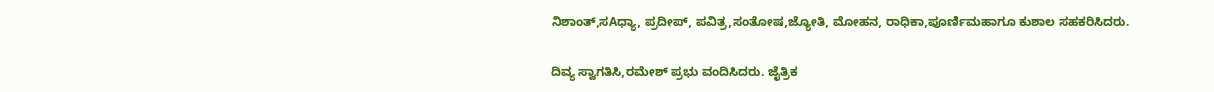ನಿಶಾಂತ್,ಸAಧ್ಯಾ, ಪ್ರದೀಪ್, ಪವಿತ್ರ,ಸಂತೋಷ,ಜ್ಯೋತಿ, ಮೋಹನ, ರಾಧಿಕಾ,ಪೂರ್ಣಿಮಹಾಗೂ ಕುಶಾಲ ಸಹಕರಿಸಿದರು.

ದಿವ್ಯ ಸ್ವಾಗತಿಸಿ,ರಮೇಶ್ ಪ್ರಭು ವಂದಿಸಿದರು. ಜೈತ್ರಿಕ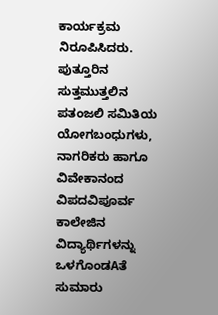ಕಾರ್ಯಕ್ರಮ ನಿರೂಪಿಸಿದರು. ಪುತ್ತೂರಿನ ಸುತ್ತಮುತ್ತಲಿನ ಪತಂಜಲಿ ಸಮಿತಿಯ ಯೋಗಬಂಧುಗಳು, ನಾಗರಿಕರು ಹಾಗೂ ವಿವೇಕಾನಂದ ವಿಪದವಿಪೂರ್ವ ಕಾಲೇಜಿನ ವಿದ್ಯಾರ್ಥಿಗಳನ್ನು ಒಳಗೊಂಡAತೆ ಸುಮಾರು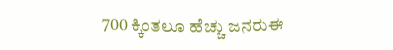700 ಕ್ಕಿಂತಲೂ ಹೆಚ್ಚು ಜನರುಈ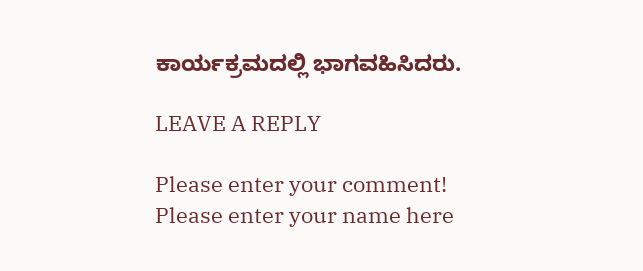ಕಾರ್ಯಕ್ರಮದಲ್ಲಿ ಭಾಗವಹಿಸಿದರು.

LEAVE A REPLY

Please enter your comment!
Please enter your name here